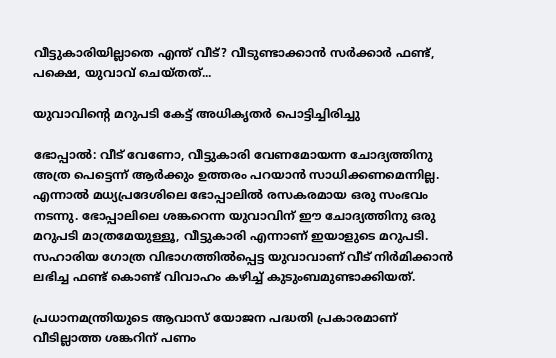വീട്ടുകാരിയില്ലാതെ എന്ത് വീട്? വീടുണ്ടാക്കാന്‍ സര്‍ക്കാര്‍ ഫണ്ട്, പക്ഷെ, യുവാവ് ചെയ്തത്...

യുവാവിന്‍റെ മറുപടി കേട്ട് അധികൃതര്‍ പൊട്ടിച്ചിരിച്ചു

ഭോപ്പാല്‍: വീട് വേണോ, വീട്ടുകാരി വേണമോയന്ന ചോദ്യത്തിനു അത്ര പെട്ടെന്ന് ആര്‍ക്കും ഉത്തരം പറയാന്‍ സാധിക്കണമെന്നില്ല. എന്നാല്‍ മധ്യപ്രദേശിലെ ഭോപ്പാലില്‍ രസകരമായ ഒരു സംഭവം നടന്നു. ഭോപ്പാലിലെ ശങ്കറെന്ന യുവാവിന് ഈ ചോദ്യത്തിനു ഒരു മറുപടി മാത്രമേയുള്ളൂ, വീട്ടുകാരി എന്നാണ് ഇയാളുടെ മറുപടി. സഹാരിയ ഗോത്ര വിഭാഗത്തില്‍പ്പെട്ട യുവാവാണ് വീട് നിര്‍മിക്കാന്‍ ലഭിച്ച ഫണ്ട് കൊണ്ട് വിവാഹം കഴിച്ച് കുടുംബമുണ്ടാക്കിയത്.

പ്രധാനമന്ത്രിയുടെ ആവാസ് യോജന പദ്ധതി പ്രകാരമാണ് വീടില്ലാത്ത ശങ്കറിന് പണം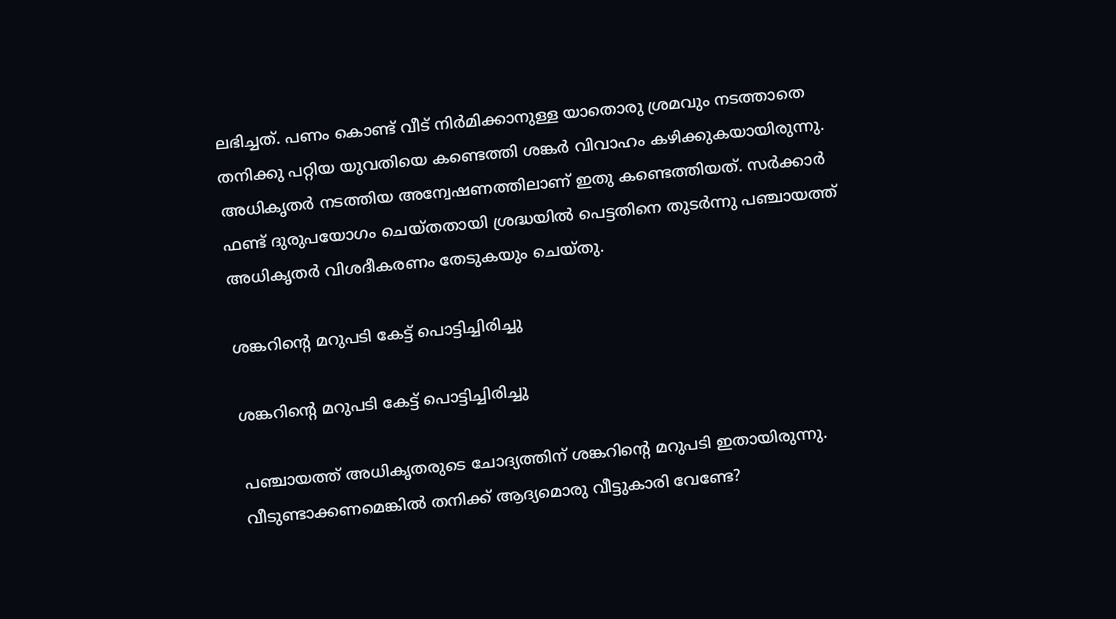ലഭിച്ചത്. പണം കൊണ്ട് വീട് നിര്‍മിക്കാനുള്ള യാതൊരു ശ്രമവും നടത്താതെ തനിക്കു പറ്റിയ യുവതിയെ കണ്ടെത്തി ശങ്കര്‍ വിവാഹം കഴിക്കുകയായിരുന്നു. അധികൃതര്‍ നടത്തിയ അന്വേഷണത്തിലാണ് ഇതു കണ്ടെത്തിയത്. സര്‍ക്കാര്‍ ഫണ്ട് ദുരുപയോഗം ചെയ്തതായി ശ്രദ്ധയില്‍ പെട്ടതിനെ തുടര്‍ന്നു പഞ്ചായത്ത് അധികൃതര്‍ വിശദീകരണം തേടുകയും ചെയ്തു.

ശങ്കറിന്റെ മറുപടി കേട്ട് പൊട്ടിച്ചിരിച്ചു

ശങ്കറിന്റെ മറുപടി കേട്ട് പൊട്ടിച്ചിരിച്ചു

പഞ്ചായത്ത് അധികൃതരുടെ ചോദ്യത്തിന് ശങ്കറിന്റെ മറുപടി ഇതായിരുന്നു. വീടുണ്ടാക്കണമെങ്കില്‍ തനിക്ക് ആദ്യമൊരു വീട്ടുകാരി വേണ്ടേ?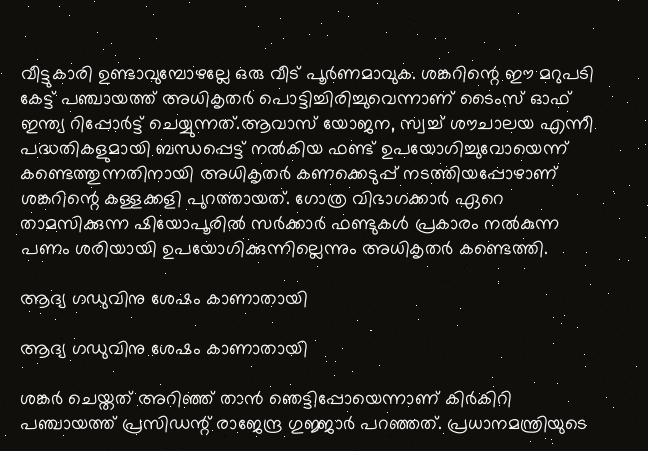വീട്ടുകാരി ഉണ്ടാവുമ്പോഴല്ലേ ഒരു വീട് പൂര്‍ണമാവുക. ശങ്കറിന്റെ ഈ മറുപടി കേട്ട് പഞ്ചായത്ത് അധികൃതര്‍ പൊട്ടിച്ചിരിച്ചുവെന്നാണ് ടൈംസ് ഓഫ് ഇന്ത്യ റിപ്പോര്‍ട്ട് ചെയ്യുന്നത്.ആവാസ് യോജന, സ്വച്ച് ശൗചാലയ എന്നീ പദ്ധതികളുമായി ബന്ധപ്പെട്ട് നല്‍കിയ ഫണ്ട് ഉപയോഗിച്ചുവോയെന്ന് കണ്ടെത്തുന്നതിനായി അധികൃതര്‍ കണക്കെടുപ്പ് നടത്തിയപ്പോഴാണ് ശങ്കറിന്റെ കള്ളക്കളി പുറത്തായത്. ഗോത്ര വിഭാഗക്കാര്‍ ഏറെ താമസിക്കുന്ന ഷിയോപൂരില്‍ സര്‍ക്കാര്‍ ഫണ്ടുകള്‍ പ്രകാരം നല്‍കുന്ന പണം ശരിയായി ഉപയോഗിക്കുന്നില്ലെന്നും അധികൃതര്‍ കണ്ടെത്തി.

ആദ്യ ഗഡുവിനു ശേഷം കാണാതായി

ആദ്യ ഗഡുവിനു ശേഷം കാണാതായി

ശങ്കര്‍ ചെയ്തത് അറിഞ്ഞ് താന്‍ ഞെട്ടിപ്പോയെന്നാണ് കിര്‍കിറി പഞ്ചായത്ത് പ്രസിഡന്റ് രാജേന്ദ്ര ഗുജ്ജാര്‍ പറഞ്ഞത്. പ്രധാനമന്ത്രിയുടെ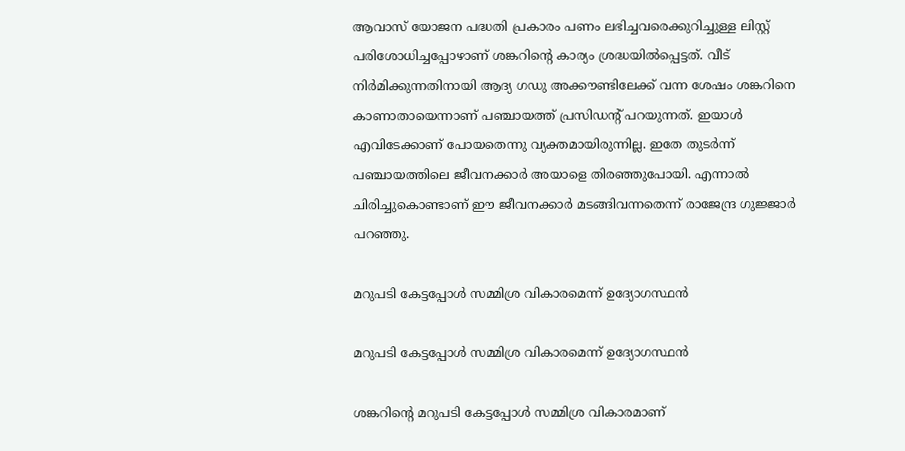ആവാസ് യോജന പദ്ധതി പ്രകാരം പണം ലഭിച്ചവരെക്കുറിച്ചുള്ള ലിസ്റ്റ് പരിശോധിച്ചപ്പോഴാണ് ശങ്കറിന്റെ കാര്യം ശ്രദ്ധയില്‍പ്പെട്ടത്. വീട് നിര്‍മിക്കുന്നതിനായി ആദ്യ ഗഡു അക്കൗണ്ടിലേക്ക് വന്ന ശേഷം ശങ്കറിനെ കാണാതായെന്നാണ് പഞ്ചായത്ത് പ്രസിഡന്റ് പറയുന്നത്. ഇയാള്‍ എവിടേക്കാണ് പോയതെന്നു വ്യക്തമായിരുന്നില്ല. ഇതേ തുടര്‍ന്ന് പഞ്ചായത്തിലെ ജീവനക്കാര്‍ അയാളെ തിരഞ്ഞുപോയി. എന്നാല്‍ ചിരിച്ചുകൊണ്ടാണ് ഈ ജീവനക്കാര്‍ മടങ്ങിവന്നതെന്ന് രാജേന്ദ്ര ഗുജ്ജാര്‍ പറഞ്ഞു.

മറുപടി കേട്ടപ്പോള്‍ സമ്മിശ്ര വികാരമെന്ന് ഉദ്യോഗസ്ഥന്‍

മറുപടി കേട്ടപ്പോള്‍ സമ്മിശ്ര വികാരമെന്ന് ഉദ്യോഗസ്ഥന്‍

ശങ്കറിന്റെ മറുപടി കേട്ടപ്പോള്‍ സമ്മിശ്ര വികാരമാണ്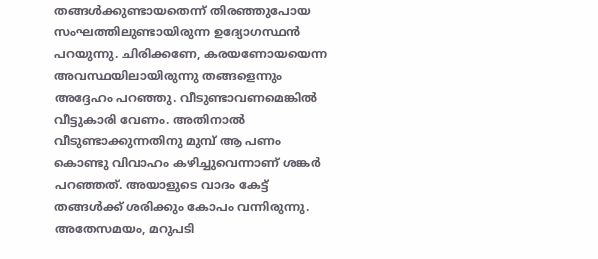തങ്ങള്‍ക്കുണ്ടായതെന്ന് തിരഞ്ഞുപോയ സംഘത്തിലുണ്ടായിരുന്ന ഉദ്യോഗസ്ഥന്‍ പറയുന്നു. ചിരിക്കണേ, കരയണോയയെന്ന അവസ്ഥയിലായിരുന്നു തങ്ങളെന്നും അദ്ദേഹം പറഞ്ഞു. വീടുണ്ടാവണമെങ്കില്‍ വീട്ടുകാരി വേണം. അതിനാല്‍ വീടുണ്ടാക്കുന്നതിനു മുമ്പ് ആ പണം കൊണ്ടു വിവാഹം കഴിച്ചുവെന്നാണ് ശങ്കര്‍ പറഞ്ഞത്. അയാളുടെ വാദം കേട്ട് തങ്ങള്‍ക്ക് ശരിക്കും കോപം വന്നിരുന്നു. അതേസമയം, മറുപടി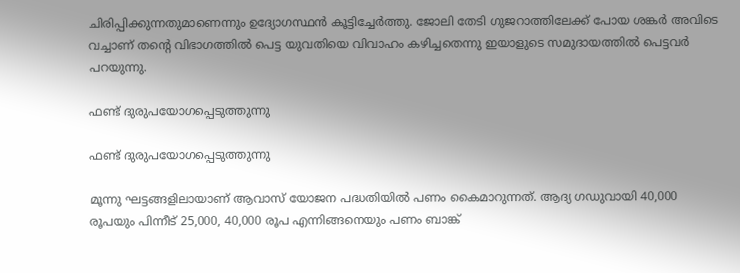ചിരിപ്പിക്കുന്നതുമാണെന്നും ഉദ്യോഗസ്ഥന്‍ കൂട്ടിച്ചേര്‍ത്തു. ജോലി തേടി ഗുജറാത്തിലേക്ക് പോയ ശങ്കര്‍ അവിടെ വച്ചാണ് തന്‍റെ വിഭാഗത്തില്‍ പെട്ട യുവതിയെ വിവാഹം കഴിച്ചതെന്നു ഇയാളുടെ സമുദായത്തില്‍ പെട്ടവര്‍ പറയുന്നു.

ഫണ്ട് ദുരുപയോഗപ്പെടുത്തുന്നു

ഫണ്ട് ദുരുപയോഗപ്പെടുത്തുന്നു

മൂന്നു ഘട്ടങ്ങളിലായാണ് ആവാസ് യോജന പദ്ധതിയില്‍ പണം കൈമാറുന്നത്. ആദ്യ ഗഡുവായി 40,000 രൂപയും പിന്നീട് 25,000, 40,000 രൂപ എന്നിങ്ങനെയും പണം ബാങ്ക്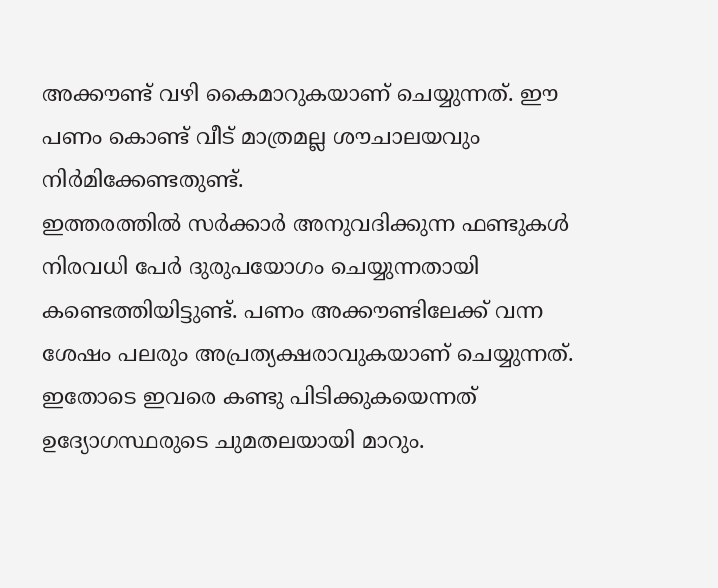അക്കൗണ്ട് വഴി കൈമാറുകയാണ് ചെയ്യുന്നത്. ഈ പണം കൊണ്ട് വീട് മാത്രമല്ല ശൗചാലയവും നിര്‍മിക്കേണ്ടതുണ്ട്.
ഇത്തരത്തില്‍ സര്‍ക്കാര്‍ അനുവദിക്കുന്ന ഫണ്ടുകള്‍ നിരവധി പേര്‍ ദുരുപയോഗം ചെയ്യുന്നതായി കണ്ടെത്തിയിട്ടുണ്ട്. പണം അക്കൗണ്ടിലേക്ക് വന്ന ശേഷം പലരും അപ്രത്യക്ഷരാവുകയാണ് ചെയ്യുന്നത്. ഇതോടെ ഇവരെ കണ്ടു പിടിക്കുകയെന്നത് ഉദ്യോഗസ്ഥരുടെ ചുമതലയായി മാറും.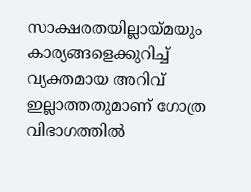സാക്ഷരതയില്ലായ്മയും കാര്യങ്ങളെക്കുറിച്ച് വ്യക്തമായ അറിവ് ഇല്ലാത്തതുമാണ് ഗോത്ര വിഭാഗത്തില്‍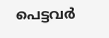പെട്ടവര്‍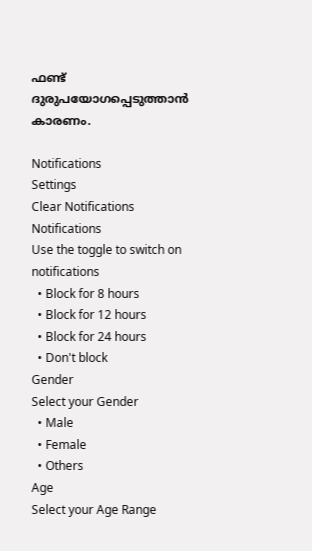ഫണ്ട് ദുരുപയോഗപ്പെടുത്താന്‍ കാരണം.

Notifications
Settings
Clear Notifications
Notifications
Use the toggle to switch on notifications
  • Block for 8 hours
  • Block for 12 hours
  • Block for 24 hours
  • Don't block
Gender
Select your Gender
  • Male
  • Female
  • Others
Age
Select your Age Range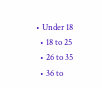• Under 18
  • 18 to 25
  • 26 to 35
  • 36 to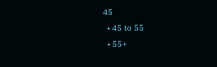45
  • 45 to 55
  • 55+